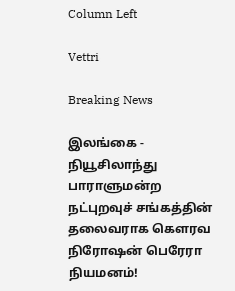Column Left

Vettri

Breaking News

இலங்கை - நியூசிலாந்து பாராளுமன்ற நட்புறவுச் சங்கத்தின் தலைவராக கௌரவ நிரோஷன் பெரேரா நியமனம்!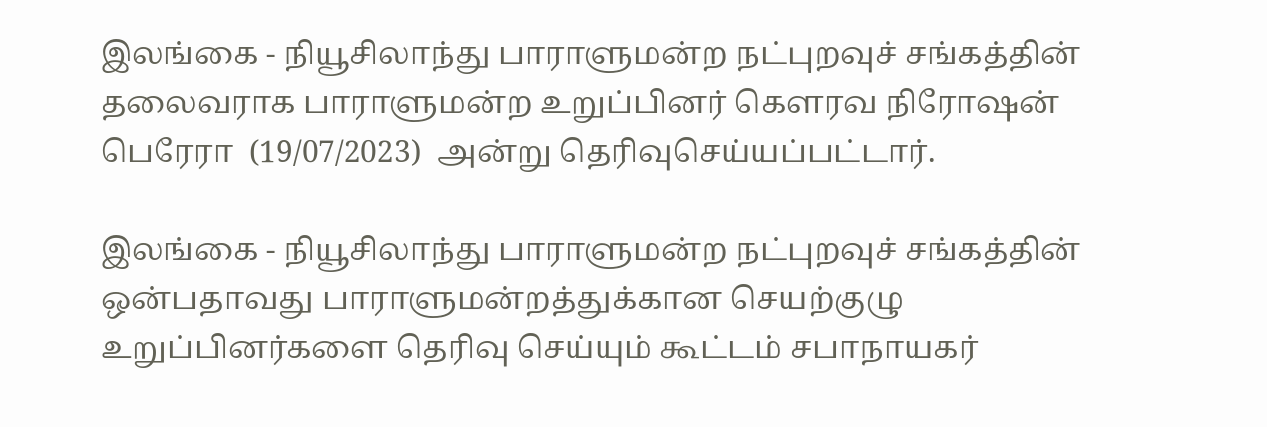இலங்கை - நியூசிலாந்து பாராளுமன்ற நட்புறவுச் சங்கத்தின் தலைவராக பாராளுமன்ற உறுப்பினர் கௌரவ நிரோஷன் பெரேரா  (19/07/2023)  அன்று தெரிவுசெய்யப்பட்டார்.

இலங்கை - நியூசிலாந்து பாராளுமன்ற நட்புறவுச் சங்கத்தின் ஒன்பதாவது பாராளுமன்றத்துக்கான செயற்குழு உறுப்பினர்களை தெரிவு செய்யும் கூட்டம் சபாநாயகர்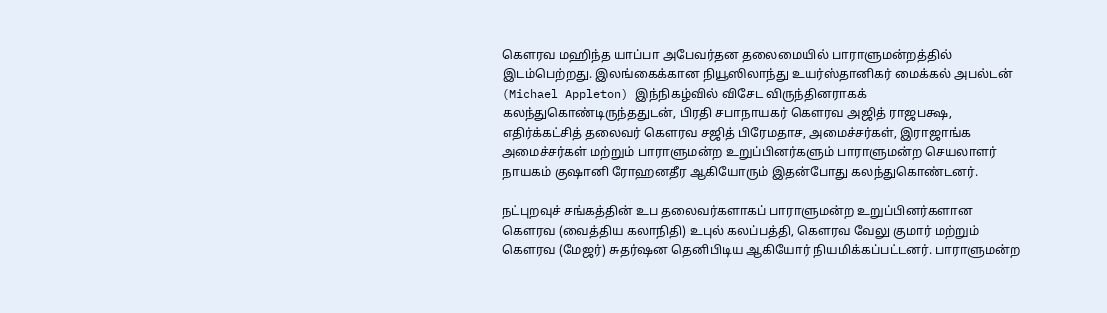கௌரவ மஹிந்த யாப்பா அபேவர்தன தலைமையில் பாராளுமன்றத்தில் இடம்பெற்றது. இலங்கைக்கான நியூஸிலாந்து உயர்ஸ்தானிகர் மைக்கல் அபல்டன் (Michael Appleton) இந்நிகழ்வில் விசேட விருந்தினராகக் கலந்துகொண்டிருந்ததுடன், பிரதி சபாநாயகர் கௌரவ அஜித் ராஜபக்ஷ, எதிர்க்கட்சித் தலைவர் கௌரவ சஜித் பிரேமதாச, அமைச்சர்கள், இராஜாங்க அமைச்சர்கள் மற்றும் பாராளுமன்ற உறுப்பினர்களும் பாராளுமன்ற செயலாளர் நாயகம் குஷானி ரோஹனதீர ஆகியோரும் இதன்போது கலந்துகொண்டனர்.

நட்புறவுச் சங்கத்தின் உப தலைவர்களாகப் பாராளுமன்ற உறுப்பினர்களான கௌரவ (வைத்திய கலாநிதி) உபுல் கலப்பத்தி, கௌரவ வேலு குமார் மற்றும் கௌரவ (மேஜர்) சுதர்ஷன தெனிபிடிய ஆகியோர் நியமிக்கப்பட்டனர். பாராளுமன்ற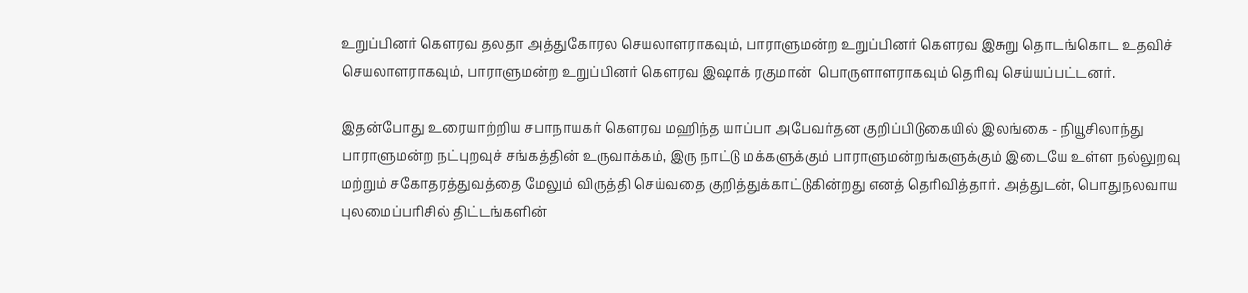உறுப்பினர் கௌரவ தலதா அத்துகோரல செயலாளராகவும், பாராளுமன்ற உறுப்பினர் கௌரவ இசுறு தொடங்கொட உதவிச் செயலாளராகவும், பாராளுமன்ற உறுப்பினர் கௌரவ இஷாக் ரகுமான்  பொருளாளராகவும் தெரிவு செய்யப்பட்டனர்.

இதன்போது உரையாற்றிய சபாநாயகர் கௌரவ மஹிந்த யாப்பா அபேவர்தன குறிப்பிடுகையில் இலங்கை - நியூசிலாந்து பாராளுமன்ற நட்புறவுச் சங்கத்தின் உருவாக்கம், இரு நாட்டு மக்களுக்கும் பாராளுமன்றங்களுக்கும் இடையே உள்ள நல்லுறவு மற்றும் சகோதரத்துவத்தை மேலும் விருத்தி செய்வதை குறித்துக்காட்டுகின்றது எனத் தெரிவித்தார். அத்துடன், பொதுநலவாய புலமைப்பரிசில் திட்டங்களின்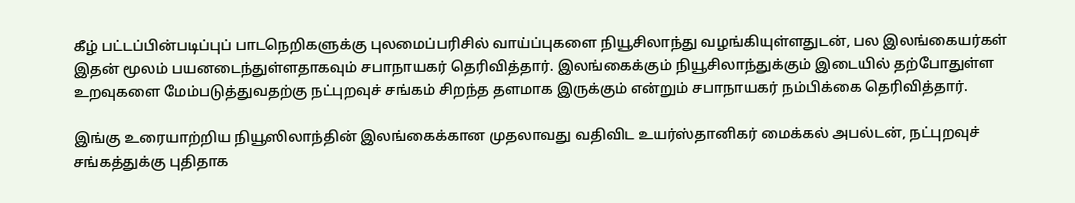கீழ் பட்டப்பின்படிப்புப் பாடநெறிகளுக்கு புலமைப்பரிசில் வாய்ப்புகளை நியூசிலாந்து வழங்கியுள்ளதுடன், பல இலங்கையர்கள் இதன் மூலம் பயனடைந்துள்ளதாகவும் சபாநாயகர் தெரிவித்தார். இலங்கைக்கும் நியூசிலாந்துக்கும் இடையில் தற்போதுள்ள உறவுகளை மேம்படுத்துவதற்கு நட்புறவுச் சங்கம் சிறந்த தளமாக இருக்கும் என்றும் சபாநாயகர் நம்பிக்கை தெரிவித்தார்.

இங்கு உரையாற்றிய நியூஸிலாந்தின் இலங்கைக்கான முதலாவது வதிவிட உயர்ஸ்தானிகர் மைக்கல் அபல்டன், நட்புறவுச் சங்கத்துக்கு புதிதாக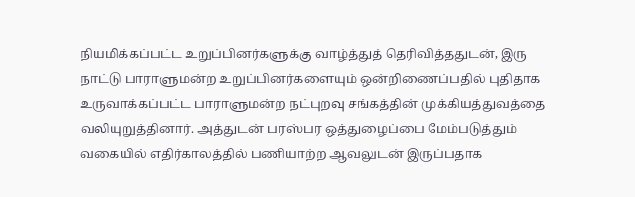நியமிக்கப்பட்ட உறுப்பினர்களுக்கு வாழ்த்துத் தெரிவித்ததுடன், இரு நாட்டு பாராளுமன்ற உறுப்பினர்களையும் ஒன்றிணைப்பதில் புதிதாக உருவாக்கப்பட்ட பாராளுமன்ற நட்புறவு சங்கத்தின் முக்கியத்துவத்தை வலியுறுத்தினார். அத்துடன் பரஸ்பர ஒத்துழைப்பை மேம்படுத்தும் வகையில் எதிர்காலத்தில் பணியாற்ற ஆவலுடன் இருப்பதாக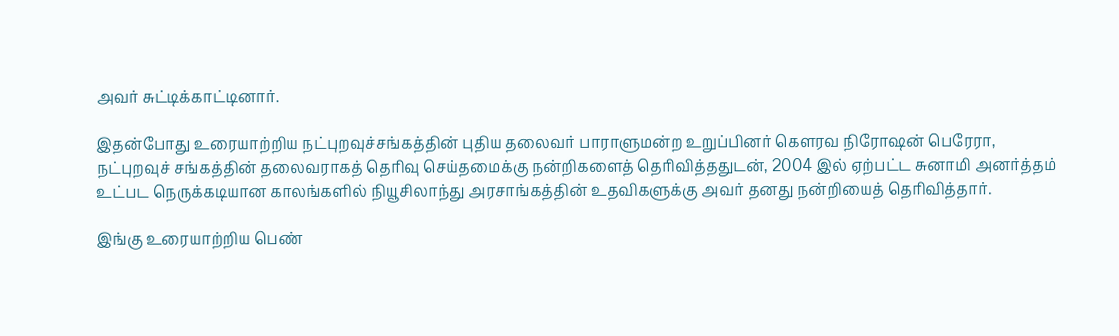அவர் சுட்டிக்காட்டினார்.

இதன்போது உரையாற்றிய நட்புறவுச்சங்கத்தின் புதிய தலைவர் பாராளுமன்ற உறுப்பினர் கௌரவ நிரோஷன் பெரேரா, நட்புறவுச் சங்கத்தின் தலைவராகத் தெரிவு செய்தமைக்கு நன்றிகளைத் தெரிவித்ததுடன், 2004 இல் ஏற்பட்ட சுனாமி அனர்த்தம் உட்பட நெருக்கடியான காலங்களில் நியூசிலாந்து அரசாங்கத்தின் உதவிகளுக்கு அவர் தனது நன்றியைத் தெரிவித்தார்.

இங்கு உரையாற்றிய பெண்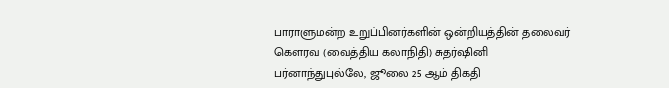பாராளுமன்ற உறுப்பினர்களின் ஒன்றியத்தின் தலைவர் கௌரவ (வைத்திய கலாநிதி) சுதர்ஷினி பர்னாந்துபுல்லே, ஜூலை 25 ஆம் திகதி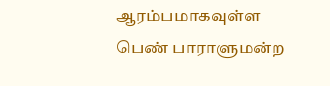ஆரம்பமாகவுள்ள பெண் பாராளுமன்ற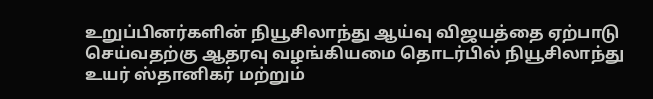உறுப்பினர்களின் நியூசிலாந்து ஆய்வு விஜயத்தை ஏற்பாடு செய்வதற்கு ஆதரவு வழங்கியமை தொடர்பில் நியூசிலாந்து உயர் ஸ்தானிகர் மற்றும்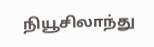நியூசிலாந்து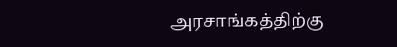அரசாங்கத்திற்கு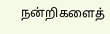நன்றிகளைத்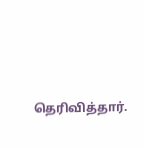தெரிவித்தார்.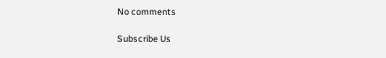No comments

Subscribe Us